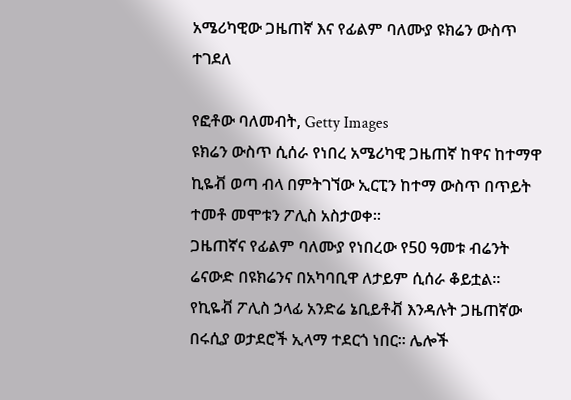አሜሪካዊው ጋዜጠኛ እና የፊልም ባለሙያ ዩክሬን ውስጥ ተገደለ

የፎቶው ባለመብት, Getty Images
ዩክሬን ውስጥ ሲሰራ የነበረ አሜሪካዊ ጋዜጠኛ ከዋና ከተማዋ ኪዬቭ ወጣ ብላ በምትገኘው ኢርፒን ከተማ ውስጥ በጥይት ተመቶ መሞቱን ፖሊስ አስታወቀ።
ጋዜጠኛና የፊልም ባለሙያ የነበረው የ50 ዓመቱ ብሬንት ሬናውድ በዩክሬንና በአካባቢዋ ለታይም ሲሰራ ቆይቷል።
የኪዬቭ ፖሊስ ኃላፊ አንድሬ ኔቢይቶቭ እንዳሉት ጋዜጠኛው በሩሲያ ወታደሮች ኢላማ ተደርጎ ነበር። ሌሎች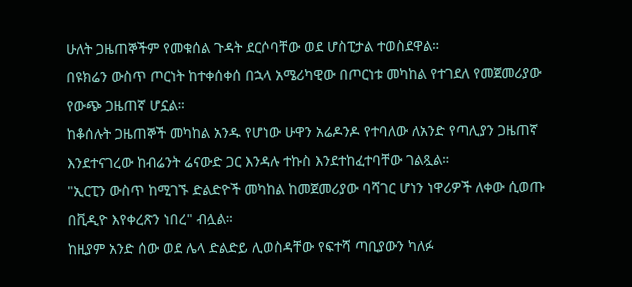ሁለት ጋዜጠኞችም የመቁሰል ጉዳት ደርሶባቸው ወደ ሆስፒታል ተወስደዋል።
በዩክሬን ውስጥ ጦርነት ከተቀሰቀሰ በኋላ አሜሪካዊው በጦርነቱ መካከል የተገደለ የመጀመሪያው የውጭ ጋዜጠኛ ሆኗል።
ከቆሰሉት ጋዜጠኞች መካከል አንዱ የሆነው ሁዋን አሬዶንዶ የተባለው ለአንድ የጣሊያን ጋዜጠኛ እንደተናገረው ከብሬንት ሬናውድ ጋር እንዳሉ ተኩስ እንደተከፈተባቸው ገልጿል።
"ኢርፒን ውስጥ ከሚገኙ ድልድዮች መካከል ከመጀመሪያው ባሻገር ሆነን ነዋሪዎች ለቀው ሲወጡ በቪዲዮ እየቀረጽን ነበረ" ብሏል።
ከዚያም አንድ ሰው ወደ ሌላ ድልድይ ሊወስዳቸው የፍተሻ ጣቢያውን ካለፉ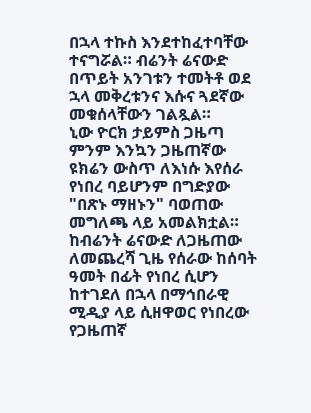በኋላ ተኩስ እንደተከፈተባቸው ተናግሯል። ብሬንት ሬናውድ በጥይት አንገቱን ተመትቶ ወደ ኋላ መቅረቱንና እሱና ጓደኛው መቁሰላቸውን ገልጿል።
ኒው ዮርክ ታይምስ ጋዜጣ ምንም እንኳን ጋዜጠኛው ዩክሬን ውስጥ ለእነሱ እየሰራ የነበረ ባይሆንም በግድያው "በጽኑ ማዘኑን" ባወጠው መግለጫ ላይ አመልክቷል።
ከብሬንት ሬናውድ ለጋዜጠው ለመጨረሻ ጊዜ የሰራው ከሰባት ዓመት በፊት የነበረ ሲሆን ከተገደለ በኋላ በማኅበራዊ ሚዲያ ላይ ሲዘዋወር የነበረው የጋዜጠኛ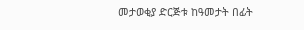መታወቂያ ድርጅቱ ከዓመታት በፊት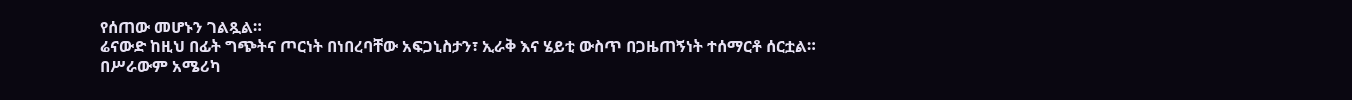የሰጠው መሆኑን ገልጿል።
ሬናውድ ከዚህ በፊት ግጭትና ጦርነት በነበረባቸው አፍጋኒስታን፣ ኢራቅ እና ሄይቲ ውስጥ በጋዜጠኝነት ተሰማርቶ ሰርቷል። በሥራውም አሜሪካ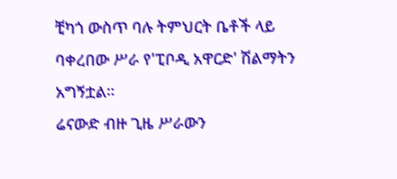ቺካጎ ውስጥ ባሉ ትምህርት ቤቶች ላይ ባቀረበው ሥራ የ'ፒቦዲ አዋርድ' ሽልማትን አግኝቷል።
ሬናውድ ብዙ ጊዜ ሥራውን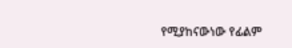የሚያከናውነው የፊልም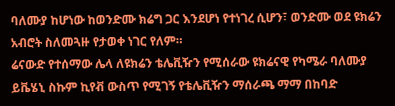ባለሙያ ከሆነው ከወንድሙ ክሬግ ጋር እንደሆነ የተነገረ ሲሆን፣ ወንድሙ ወደ ዩክሬን አብሮት ስለመጓዙ የታወቀ ነገር የለም።
ሬናውድ የተሰማው ሌላ ለዩክሬን ቴሌቪዥን የሚሰራው ዩክሬናዊ የካሜራ ባለሙያ ይቬሄኒ ስኩም ኪየቭ ውስጥ የሚገኝ የቴሌቪዥን ማሰራጫ ማማ በከባድ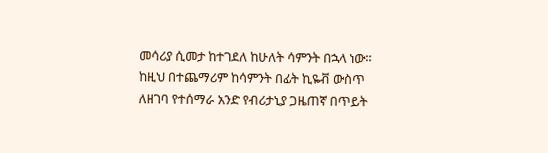መሳሪያ ሲመታ ከተገደለ ከሁለት ሳምንት በኋላ ነው።
ከዚህ በተጨማሪም ከሳምንት በፊት ኪዬቭ ውስጥ ለዘገባ የተሰማራ አንድ የብሪታኒያ ጋዜጠኛ በጥይት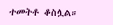ተመትቶ ቆስሏል።